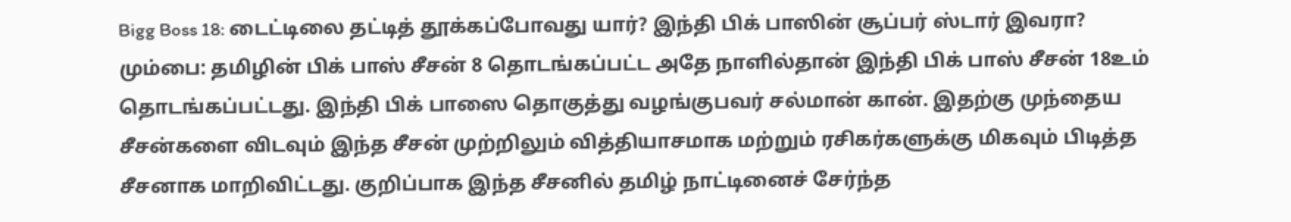Bigg Boss 18: டைட்டிலை தட்டித் தூக்கப்போவது யார்? இந்தி பிக் பாஸின் சூப்பர் ஸ்டார் இவரா?
மும்பை: தமிழின் பிக் பாஸ் சீசன் 8 தொடங்கப்பட்ட அதே நாளில்தான் இந்தி பிக் பாஸ் சீசன் 18உம் தொடங்கப்பட்டது. இந்தி பிக் பாஸை தொகுத்து வழங்குபவர் சல்மான் கான். இதற்கு முந்தைய சீசன்களை விடவும் இந்த சீசன் முற்றிலும் வித்தியாசமாக மற்றும் ரசிகர்களுக்கு மிகவும் பிடித்த சீசனாக மாறிவிட்டது. குறிப்பாக இந்த சீசனில் தமிழ் நாட்டினைச் சேர்ந்த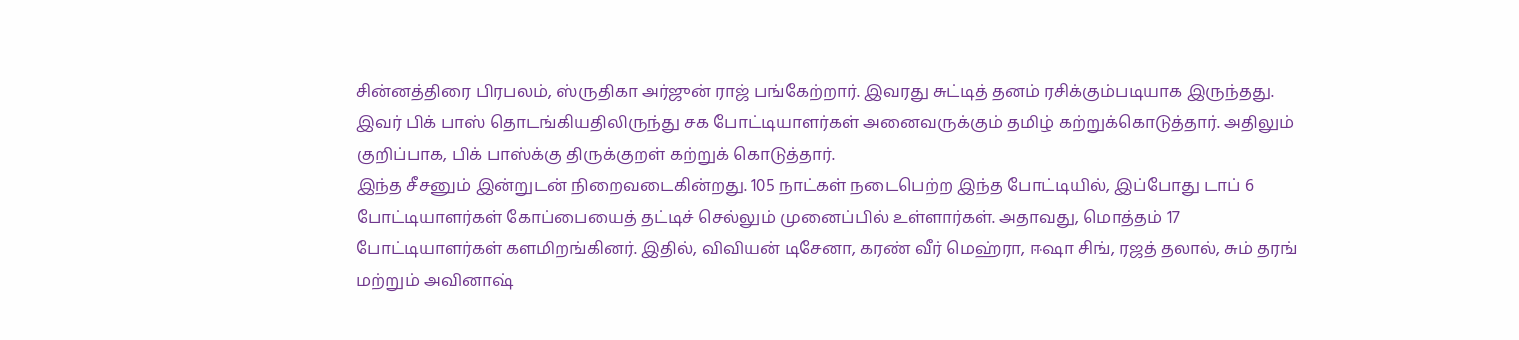சின்னத்திரை பிரபலம், ஸ்ருதிகா அர்ஜுன் ராஜ் பங்கேற்றார். இவரது சுட்டித் தனம் ரசிக்கும்படியாக இருந்தது. இவர் பிக் பாஸ் தொடங்கியதிலிருந்து சக போட்டியாளர்கள் அனைவருக்கும் தமிழ் கற்றுக்கொடுத்தார். அதிலும் குறிப்பாக, பிக் பாஸ்க்கு திருக்குறள் கற்றுக் கொடுத்தார்.
இந்த சீசனும் இன்றுடன் நிறைவடைகின்றது. 105 நாட்கள் நடைபெற்ற இந்த போட்டியில், இப்போது டாப் 6 போட்டியாளர்கள் கோப்பையைத் தட்டிச் செல்லும் முனைப்பில் உள்ளார்கள். அதாவது, மொத்தம் 17 போட்டியாளர்கள் களமிறங்கினர். இதில், விவியன் டிசேனா, கரண் வீர் மெஹ்ரா, ஈஷா சிங், ரஜத் தலால், சும் தரங் மற்றும் அவினாஷ்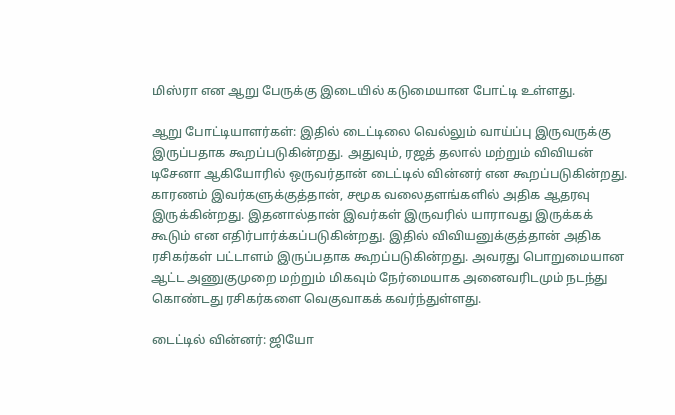மிஸ்ரா என ஆறு பேருக்கு இடையில் கடுமையான போட்டி உள்ளது.

ஆறு போட்டியாளர்கள்: இதில் டைட்டிலை வெல்லும் வாய்ப்பு இருவருக்கு இருப்பதாக கூறப்படுகின்றது. அதுவும், ரஜத் தலால் மற்றும் விவியன் டிசேனா ஆகியோரில் ஒருவர்தான் டைட்டில் வின்னர் என கூறப்படுகின்றது. காரணம் இவர்களுக்குத்தான், சமூக வலைதளங்களில் அதிக ஆதரவு இருக்கின்றது. இதனால்தான் இவர்கள் இருவரில் யாராவது இருக்கக் கூடும் என எதிர்பார்க்கப்படுகின்றது. இதில் விவியனுக்குத்தான் அதிக ரசிகர்கள் பட்டாளம் இருப்பதாக கூறப்படுகின்றது. அவரது பொறுமையான ஆட்ட அணுகுமுறை மற்றும் மிகவும் நேர்மையாக அனைவரிடமும் நடந்து கொண்டது ரசிகர்களை வெகுவாகக் கவர்ந்துள்ளது.

டைட்டில் வின்னர்: ஜியோ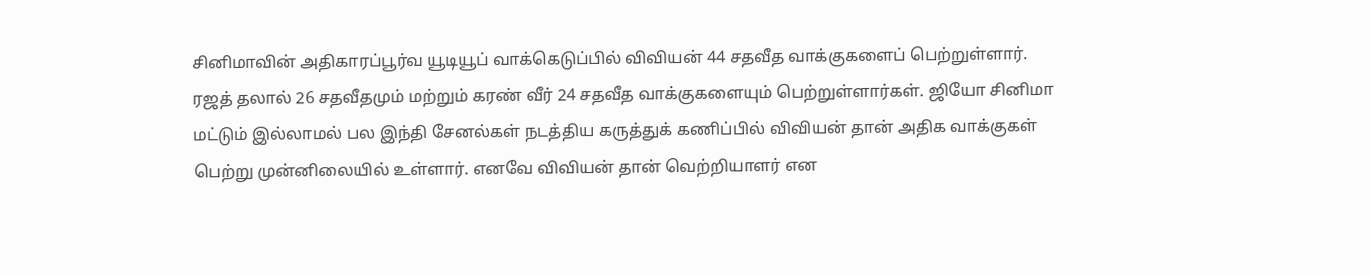சினிமாவின் அதிகாரப்பூர்வ யூடியூப் வாக்கெடுப்பில் விவியன் 44 சதவீத வாக்குகளைப் பெற்றுள்ளார். ரஜத் தலால் 26 சதவீதமும் மற்றும் கரண் வீர் 24 சதவீத வாக்குகளையும் பெற்றுள்ளார்கள். ஜியோ சினிமா மட்டும் இல்லாமல் பல இந்தி சேனல்கள் நடத்திய கருத்துக் கணிப்பில் விவியன் தான் அதிக வாக்குகள் பெற்று முன்னிலையில் உள்ளார். எனவே விவியன் தான் வெற்றியாளர் என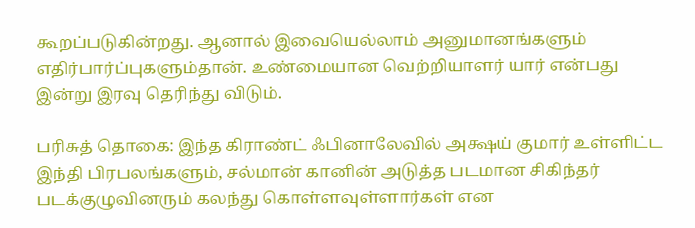கூறப்படுகின்றது. ஆனால் இவையெல்லாம் அனுமானங்களும் எதிர்பார்ப்புகளும்தான். உண்மையான வெற்றியாளர் யார் என்பது இன்று இரவு தெரிந்து விடும்.

பரிசுத் தொகை: இந்த கிராண்ட் ஃபினாலேவில் அக்ஷய் குமார் உள்ளிட்ட இந்தி பிரபலங்களும், சல்மான் கானின் அடுத்த படமான சிகிந்தர் படக்குழுவினரும் கலந்து கொள்ளவுள்ளார்கள் என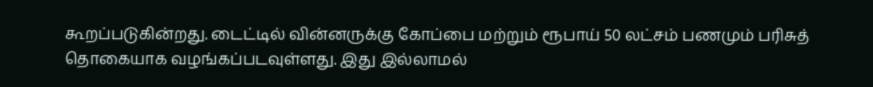கூறப்படுகின்றது. டைட்டில் வின்னருக்கு கோப்பை மற்றும் ரூபாய் 50 லட்சம் பணமும் பரிசுத் தொகையாக வழங்கப்படவுள்ளது. இது இல்லாமல்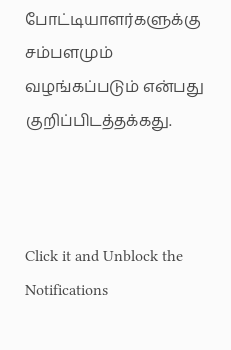போட்டியாளர்களுக்கு சம்பளமும் வழங்கப்படும் என்பது குறிப்பிடத்தக்கது.



Click it and Unblock the Notifications